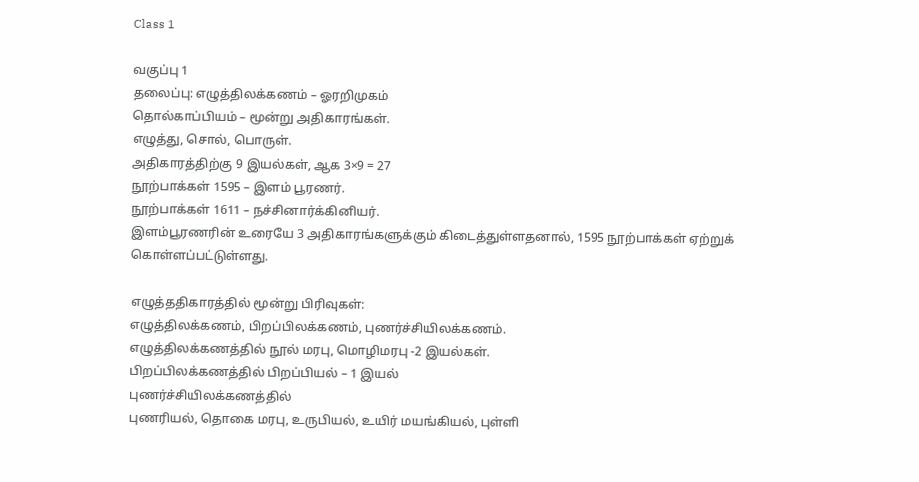Class 1

வகுப்பு 1
தலைப்பு: எழுத்திலக்கணம் – ஓரறிமுகம்
தொல்காப்பியம் – மூன்று அதிகாரங்கள்.
எழுத்து, சொல், பொருள்.
அதிகாரத்திற்கு 9 இயல்கள், ஆக 3×9 = 27
நூற்பாக்கள் 1595 – இளம் பூரணர்.
நூற்பாக்கள் 1611 – நச்சினார்க்கினியர்.
இளம்பூரணரின் உரையே 3 அதிகாரங்களுக்கும் கிடைத்துள்ளதனால், 1595 நூற்பாக்கள் ஏற்றுக் கொள்ளப்பட்டுள்ளது.

எழுத்ததிகாரத்தில் மூன்று பிரிவுகள்:
எழுத்திலக்கணம், பிறப்பிலக்கணம், புணர்ச்சியிலக்கணம்.
எழுத்திலக்கணத்தில் நூல் மரபு, மொழிமரபு -2 இயல்கள்.
பிறப்பிலக்கணத்தில் பிறப்பியல் – 1 இயல்
புணர்ச்சியிலக்கணத்தில்
புணரியல், தொகை மரபு, உருபியல், உயிர் மயங்கியல், புள்ளி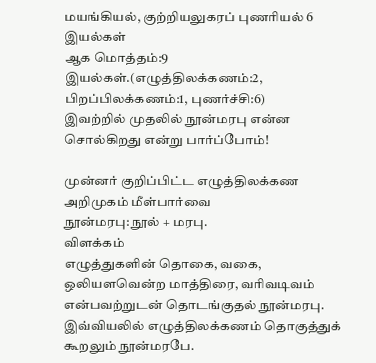மயங்கியல், குற்றியலுகரப் புணரியல் 6 இயல்கள்
ஆக மொத்தம்:9 இயல்கள்.(எழுத்திலக்கணம்:2, பிறப்பிலக்கணம்:1, புணர்ச்சி:6)
இவற்றில் முதலில் நூன்மரபு என்ன சொல்கிறது என்று பார்ப்போம்!

முன்னர் குறிப்பிட்ட எழுத்திலக்கண அறிமுகம் மீள்பார்வை
நூன்மரபு: நூல் + மரபு.
விளக்கம்
எழுத்துகளின் தொகை, வகை, ஒலியளவென்ற மாத்திரை, வரிவடிவம் என்பவற்றுடன் தொடங்குதல் நூன்மரபு.
இவ்வியலில் எழுத்திலக்கணம் தொகுத்துக் கூறலும் நூன்மரபே.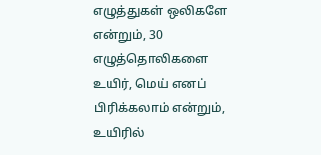எழுத்துகள் ஒலிகளே என்றும், 30 எழுத்தொலிகளை உயிர், மெய் எனப் பிரிக்கலாம் என்றும்,
உயிரில்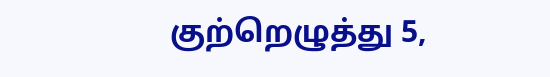குற்றெழுத்து 5,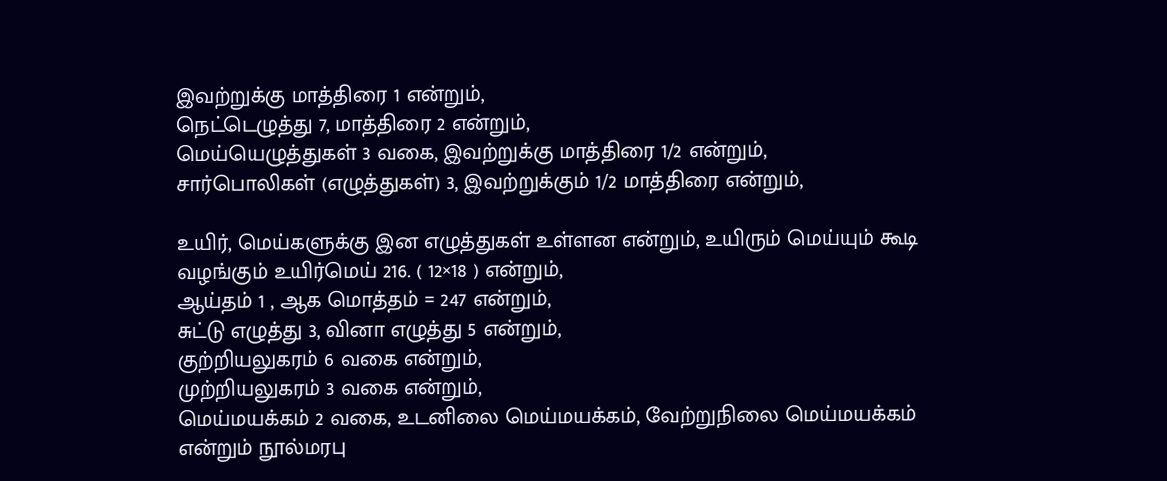இவற்றுக்கு மாத்திரை 1 என்றும்,
நெட்டெழுத்து 7, மாத்திரை 2 என்றும்,
மெய்யெழுத்துகள் 3 வகை, இவற்றுக்கு மாத்திரை 1/2 என்றும்,
சார்பொலிகள் (எழுத்துகள்) 3, இவற்றுக்கும் 1/2 மாத்திரை என்றும்,

உயிர், மெய்களுக்கு இன எழுத்துகள் உள்ளன என்றும், உயிரும் மெய்யும் கூடி வழங்கும் உயிர்மெய் 216. ( 12×18 ) என்றும்,
ஆய்தம் 1 , ஆக மொத்தம் = 247 என்றும்,
சுட்டு எழுத்து 3, வினா எழுத்து 5 என்றும்,
குற்றியலுகரம் 6 வகை என்றும்,
முற்றியலுகரம் 3 வகை என்றும்,
மெய்மயக்கம் 2 வகை, உடனிலை மெய்மயக்கம், வேற்றுநிலை மெய்மயக்கம்
என்றும் நூல்மரபு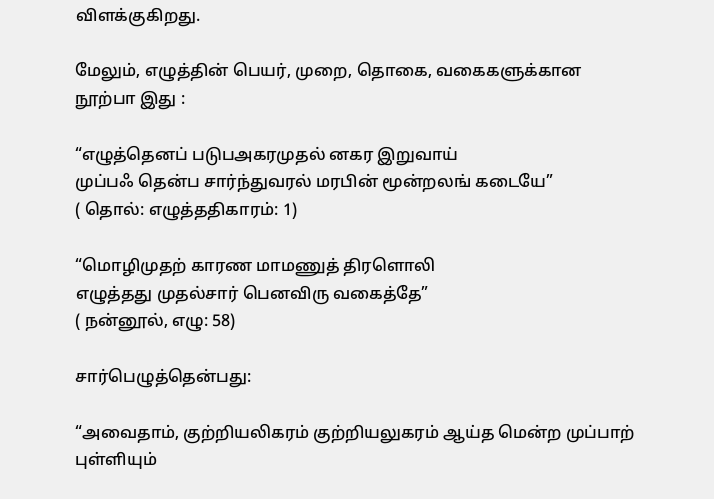விளக்குகிறது.

மேலும், எழுத்தின் பெயர், முறை, தொகை, வகைகளுக்கான நூற்பா இது :

“எழுத்தெனப் படுபஅகரமுதல் னகர இறுவாய்
முப்பஃ தென்ப சார்ந்துவரல் மரபின் மூன்றலங் கடையே”
( தொல்: எழுத்ததிகாரம்: 1)

“மொழிமுதற் காரண மாமணுத் திரளொலி
எழுத்தது முதல்சார் பெனவிரு வகைத்தே”
( நன்னூல், எழு: 58)

சார்பெழுத்தென்பது:

“அவைதாம், குற்றியலிகரம் குற்றியலுகரம் ஆய்த மென்ற முப்பாற் புள்ளியும்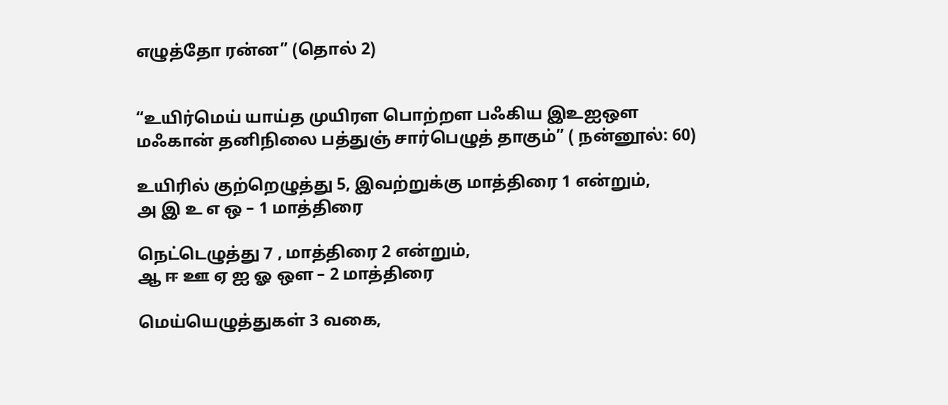எழுத்தோ ரன்ன” (தொல் 2)


“உயிர்மெய் யாய்த முயிரள பொற்றள பஃகிய இஉஐஔ
மஃகான் தனிநிலை பத்துஞ் சார்பெழுத் தாகும்” ( நன்னூல்: 60)

உயிரில் குற்றெழுத்து 5, இவற்றுக்கு மாத்திரை 1 என்றும்,
அ இ உ எ ஒ – 1 மாத்திரை

நெட்டெழுத்து 7 , மாத்திரை 2 என்றும்,
ஆ ஈ ஊ ஏ ஐ ஓ ஔ – 2 மாத்திரை

மெய்யெழுத்துகள் 3 வகை,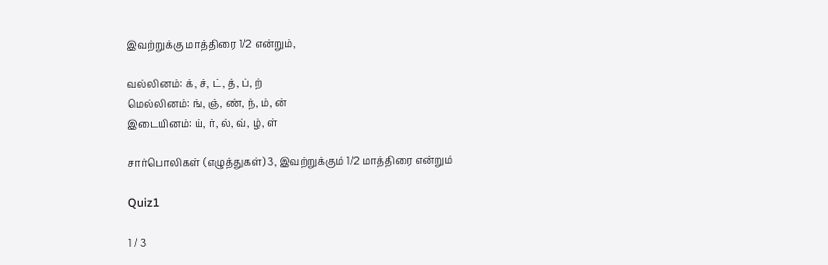இவற்றுக்கு மாத்திரை 1/2 என்றும்,

வல்லினம்: க், ச், ட், த், ப், ற்
மெல்லினம்: ங், ஞ், ண், ந், ம், ன்
இடையினம்: ய், ர், ல், வ், ழ், ள்

சார்பொலிகள் (எழுத்துகள்) 3, இவற்றுக்கும் 1/2 மாத்திரை என்றும்

Quiz1

1 / 3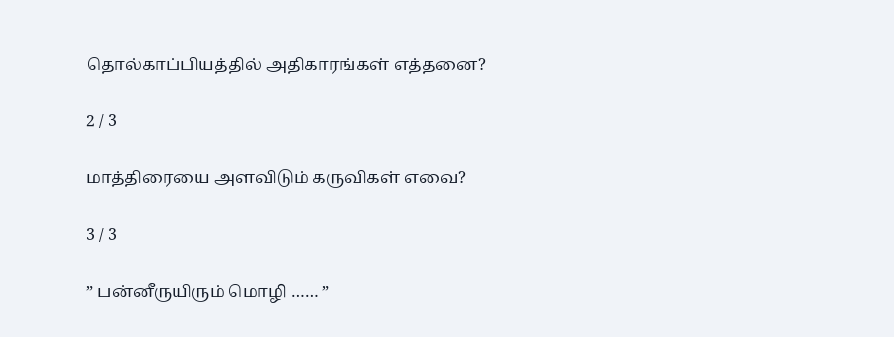தொல்காப்பியத்தில் அதிகாரங்கள் எத்தனை?

2 / 3

மாத்திரையை அளவிடும் கருவிகள் எவை?

3 / 3

” பன்னீருயிரும் மொழி …… ”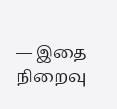— இதை நிறைவு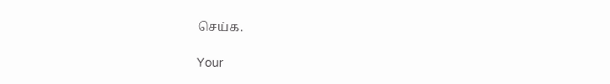செய்க.

Your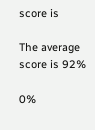score is

The average score is 92%

0%